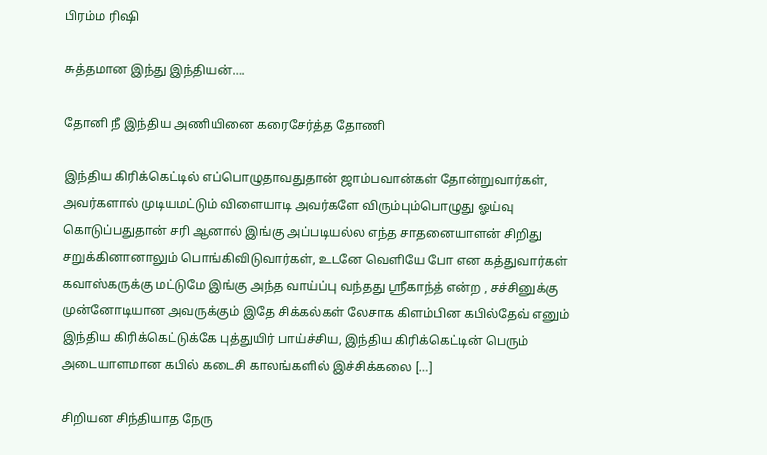பிரம்ம ரிஷி

சுத்தமான இந்து இந்தியன்….

தோனி நீ இந்திய அணியினை கரைசேர்த்த தோணி

இந்திய கிரிக்கெட்டில் எப்பொழுதாவதுதான் ஜாம்பவான்கள் தோன்றுவார்கள், அவர்களால் முடியமட்டும் விளையாடி அவர்களே விரும்பும்பொழுது ஓய்வு கொடுப்பதுதான் சரி ஆனால் இங்கு அப்படியல்ல எந்த சாதனையாளன் சிறிது சறுக்கினானாலும் பொங்கிவிடுவார்கள், உடனே வெளியே போ என கத்துவார்கள் கவாஸ்கருக்கு மட்டுமே இங்கு அந்த வாய்ப்பு வந்தது ஸ்ரீகாந்த் என்ற , சச்சினுக்கு முன்னோடியான அவருக்கும் இதே சிக்கல்கள் லேசாக கிளம்பின‌ கபில்தேவ் எனும் இந்திய கிரிக்கெட்டுக்கே புத்துயிர் பாய்ச்சிய, இந்திய கிரிக்கெட்டின் பெரும் அடையாளமான கபில் கடைசி காலங்களில் இச்சிக்கலை […]

சிறியன சிந்தியாத நேரு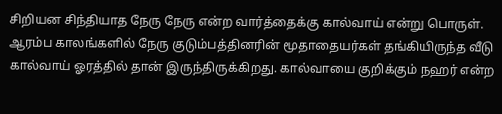சிறியன சிந்தியாத நேரு நேரு என்ற வார்த்தைக்கு கால்வாய் என்று பொருள். ஆரம்ப காலங்களில் நேரு குடும்பத்தினரின் மூதாதையர்கள் தங்கியிருந்த வீடு கால்வாய் ஓரத்தில் தான் இருந்திருக்கிறது. கால்வாயை குறிக்கும் நஹர் என்ற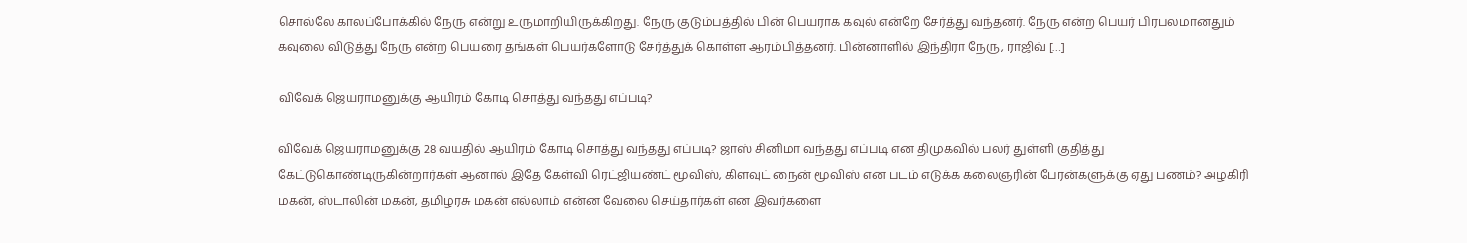சொல்லே காலப்போக்கில் நேரு என்று உருமாறியிருக்கிறது. நேரு குடும்பத்தில் பின் பெயராக கவுல் என்றே சேர்த்து வந்தனர். நேரு என்ற பெயர் பிரபலமானதும் கவுலை விடுத்து நேரு என்ற பெயரை தங்கள் பெயர்களோடு சேர்த்துக் கொள்ள ஆரம்பித்தனர். பின்னாளில் இந்திரா நேரு, ராஜிவ் […]

விவேக் ஜெயராமனுக்கு ஆயிரம் கோடி சொத்து வந்தது எப்படி?

விவேக் ஜெயராமனுக்கு 28 வயதில் ஆயிரம் கோடி சொத்து வந்தது எப்படி? ஜாஸ் சினிமா வந்தது எப்படி என திமுகவில் பலர் துள்ளி குதித்து கேட்டுகொண்டிருகின்றார்கள் ஆனால் இதே கேள்வி ரெட்ஜியண்ட் மூவிஸ், கிளவுட் நைன் மூவிஸ் என படம் எடுக்க கலைஞரின் பேரன்களுக்கு ஏது பணம்? அழகிரி மகன், ஸ்டாலின் மகன், தமிழரசு மகன் எல்லாம் என்ன வேலை செய்தார்கள் என இவர்களை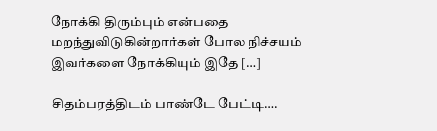நோக்கி திரும்பும் என்பதை மறந்துவிடுகின்றார்கள் போல‌ நிச்சயம் இவர்களை நோக்கியும் இதே […]

சிதம்பரத்திடம் பாண்டே பேட்டி….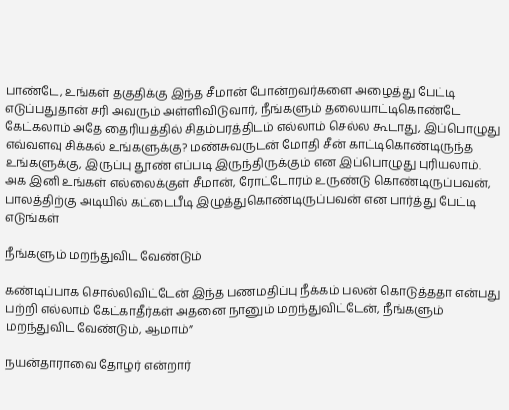பாண்டே, உங்கள் தகுதிக்கு இந்த சீமான் போன்றவர்களை அழைத்து பேட்டி எடுப்பதுதான் சரி அவரும் அள்ளிவிடுவார், நீங்களும் தலையாட்டிகொண்டே கேட்கலாம் அதே தைரியத்தில் சிதம்பரத்திடம் எல்லாம் செல்ல கூடாது, இப்பொழுது எவ்வளவு சிக்கல் உங்களுக்கு? மண்சுவருடன் மோதி சீன் காட்டிகொண்டிருந்த உங்களுக்கு, இருப்பு தூண் எப்படி இருந்திருக்கும் என இப்பொழுது புரியலாம். அக இனி உங்கள் எல்லைக்குள் சீமான், ரோட்டோரம் உருண்டு கொண்டிருப்பவன், பாலத்திற்கு அடியில் கட்டைபீடி இழுத்துகொண்டிருப்பவன் என பார்த்து பேட்டி எடுங்கள்

நீங்களும் மறந்துவிட வேண்டும்

கண்டிப்பாக சொல்லிவிட்டேன் இந்த பணமதிப்பு நீக்கம் பலன் கொடுத்ததா என்பது பற்றி எல்லாம் கேட்காதீர்கள் அதனை நானும் மறந்துவிட்டேன், நீங்களும் மறந்துவிட வேண்டும், ஆமாம்”

நயன்தாராவை தோழர் என்றார்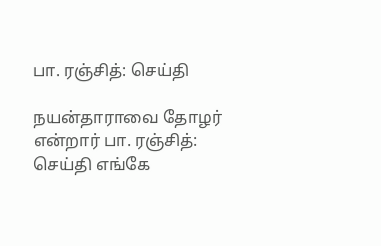பா. ரஞ்சித்: செய்தி

நயன்தாராவை தோழர் என்றார் பா. ரஞ்சித்: செய்தி எங்கே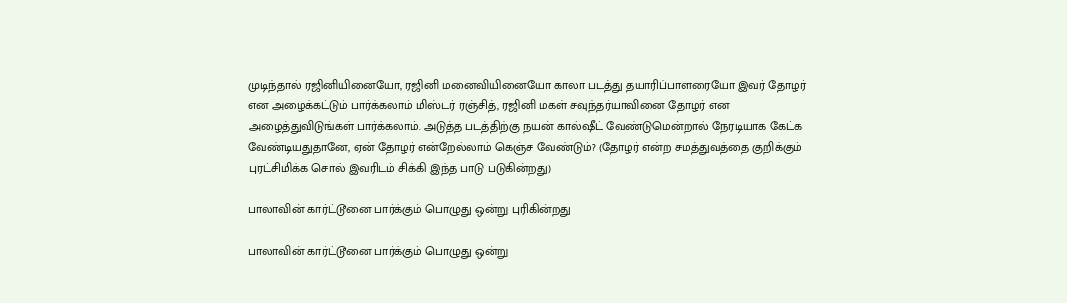முடிந்தால் ரஜினியினையோ, ரஜினி மனைவியினையோ காலா படத்து தயாரிப்பாளரையோ இவர் தோழர் என அழைக்கட்டும் பார்க்கலாம் மிஸ்டர் ரஞ்சித், ரஜினி மகள் சவுந்தர்யாவினை தோழர் என அழைத்துவிடுங்கள் பார்க்கலாம். அடுத்த படத்திற்கு நயன் கால்ஷீட் வேண்டுமென்றால் நேரடியாக கேட்க வேண்டியதுதானே, ஏன் தோழர் என்றேல்லாம் கெஞ்ச வேண்டும்? (தோழர் என்ற சமத்துவத்தை குறிக்கும் புரட்சிமிக்க‌ சொல் இவரிடம் சிக்கி இந்த பாடு படுகின்றது)

பாலாவின் கார்ட்டூனை பார்க்கும் பொழுது ஒன்று புரிகின்றது

பாலாவின் கார்ட்டூனை பார்க்கும் பொழுது ஒன்று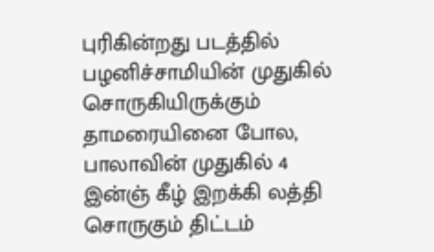புரிகின்றது படத்தில் பழனிச்சாமியின் முதுகில் சொருகியிருக்கும் தாமரையினை போல, பாலாவின் முதுகில் 4 இன்ஞ் கீழ் இறக்கி லத்தி சொருகும் திட்டம்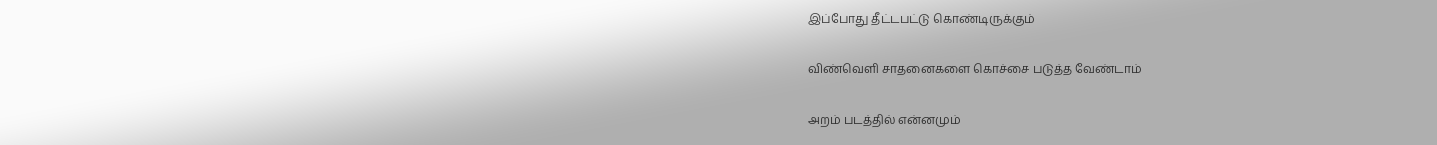இப்போது தீட்டபட்டு கொண்டிருக்கும்

விண்வெளி சாதனைகளை கொச்சை படுத்த வேண்டாம்

அறம் படத்தில் என்னமும்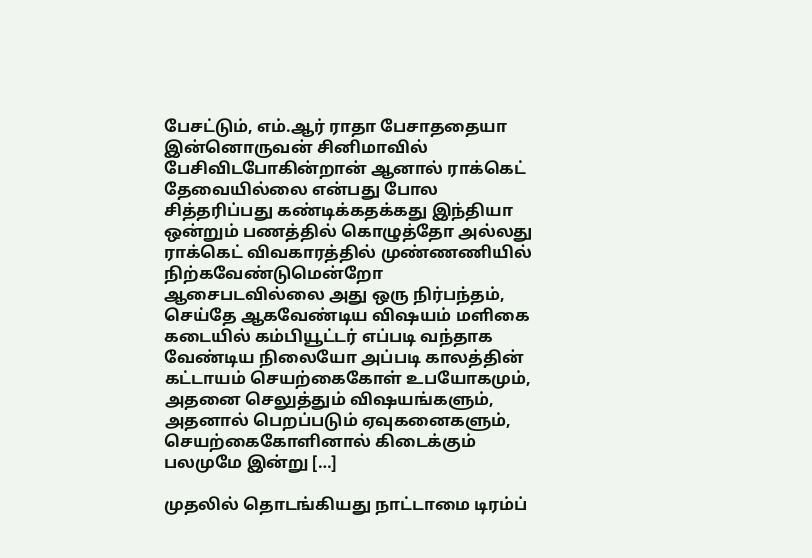பேசட்டும், எம்.ஆர் ராதா பேசாததையா இன்னொருவன் சினிமாவில் பேசிவிடபோகின்றான் ஆனால் ராக்கெட் தேவையில்லை என்பது போல சித்தரிப்பது கண்டிக்கதக்கது இந்தியா ஒன்றும் பணத்தில் கொழுத்தோ அல்லது ராக்கெட் விவகாரத்தில் முண்ணணியில் நிற்கவேண்டுமென்றோ ஆசைபடவில்லை அது ஒரு நிர்பந்தம், செய்தே ஆகவேண்டிய விஷயம் மளிகை கடையில் கம்பியூட்டர் எப்படி வந்தாக வேண்டிய நிலையோ அப்படி காலத்தின் கட்டாயம் செயற்கைகோள் உபயோகமும், அதனை செலுத்தும் விஷயங்களும், அதனால் பெறப்படும் ஏவுகனைகளும், செயற்கைகோளினால் கிடைக்கும் பலமுமே இன்று […]

முதலில் தொடங்கியது நாட்டாமை டிரம்ப்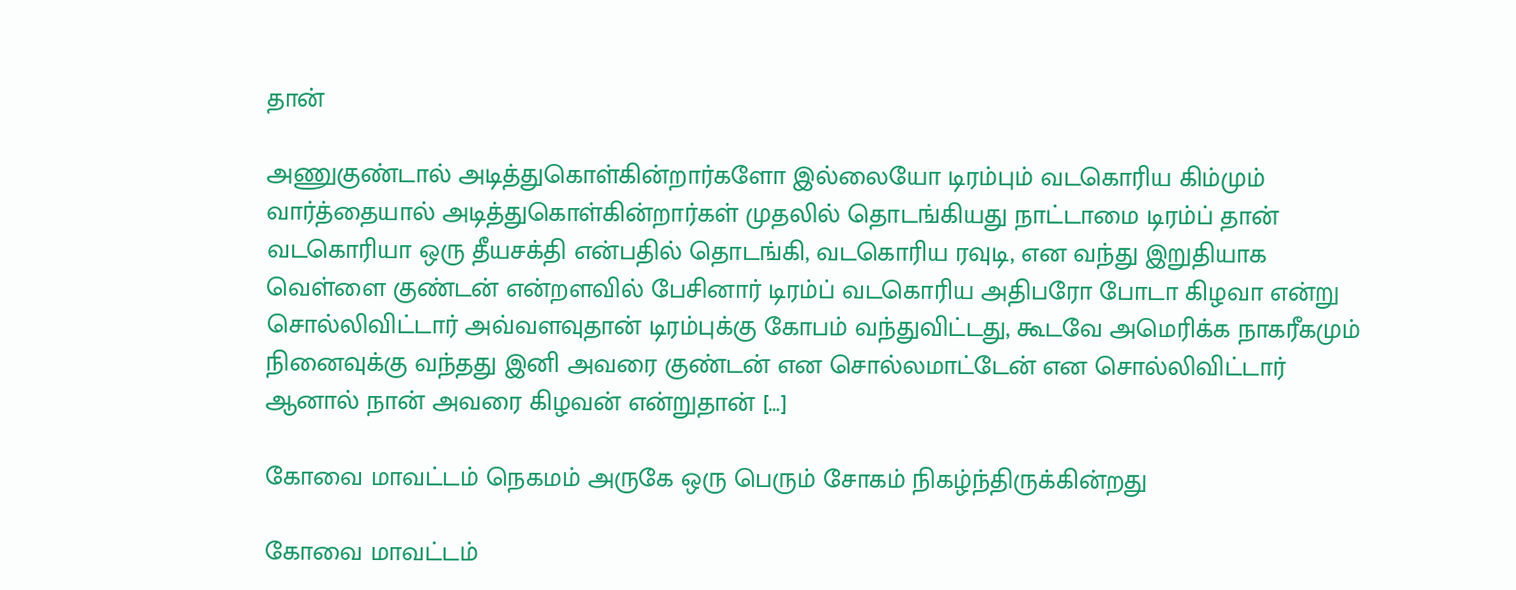தான்

அணுகுண்டால் அடித்துகொள்கின்றார்களோ இல்லையோ டிரம்பும் வடகொரிய கிம்மும் வார்த்தையால் அடித்துகொள்கின்றார்கள் முதலில் தொடங்கியது நாட்டாமை டிரம்ப் தான் வடகொரியா ஒரு தீயசக்தி என்பதில் தொடங்கி, வடகொரிய ரவுடி, என வந்து இறுதியாக வெள்ளை குண்டன் என்றளவில் பேசினார் டிரம்ப் வடகொரிய அதிபரோ போடா கிழவா என்று சொல்லிவிட்டார் அவ்வளவுதான் டிரம்புக்கு கோபம் வந்துவிட்டது, கூடவே அமெரிக்க நாகரீகமும் நினைவுக்கு வந்தது இனி அவரை குண்டன் என சொல்லமாட்டேன் என சொல்லிவிட்டார் ஆனால் நான் அவரை கிழவன் என்றுதான் […]

கோவை மாவட்டம் நெகமம் அருகே ஒரு பெரும் சோகம் நிகழ்ந்திருக்கின்றது

கோவை மாவட்டம்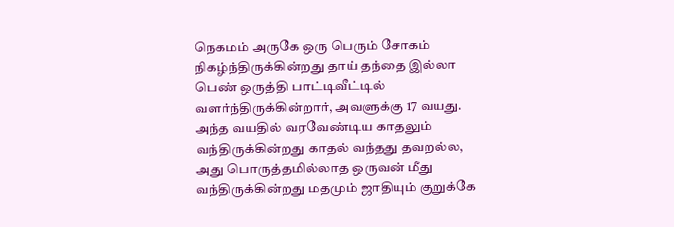நெகமம் அருகே ஒரு பெரும் சோகம் நிகழ்ந்திருக்கின்றது தாய் தந்தை இல்லா பெண் ஒருத்தி பாட்டிவீட்டில் வளர்ந்திருக்கின்றார், அவளுக்கு 17 வயது. அந்த வயதில் வரவேண்டிய காதலும் வந்திருக்கின்றது காதல் வந்தது தவறல்ல, அது பொருத்தமில்லாத ஒருவன் மீது வந்திருக்கின்றது மதமும் ஜாதியும் குறுக்கே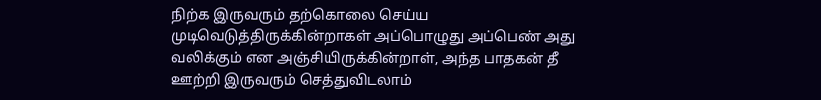நிற்க இருவரும் தற்கொலை செய்ய முடிவெடுத்திருக்கின்றாகள் அப்பொழுது அப்பெண் அது வலிக்கும் என‌ அஞ்சியிருக்கின்றாள், அந்த பாதகன் தீ ஊற்றி இருவரும் செத்துவிடலாம்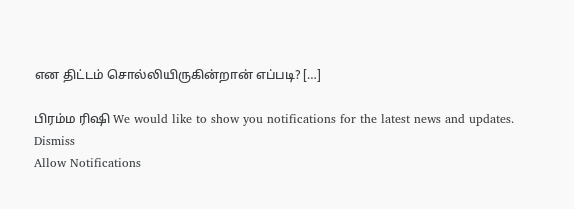என திட்டம் சொல்லியிருகின்றான் எப்படி? […]

பிரம்ம ரிஷி We would like to show you notifications for the latest news and updates.
Dismiss
Allow Notifications